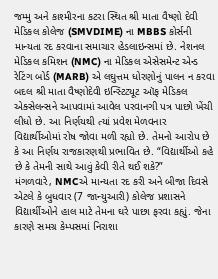જમ્મુ અને કાશ્મીરના કટરા સ્થિત શ્રી માતા વૈષ્ણો દેવી મેડિકલ કોલેજ (SMVDIME) ના MBBS કોર્સની માન્યતા રદ કરવાના સમાચાર હેડલાઇન્સમાં છે. નેશનલ મેડિકલ કમિશન (NMC) ના મેડિકલ એસેસમેન્ટ એન્ડ રેટિંગ બોર્ડ (MARB) એ લઘુત્તમ ધોરણોનું પાલન ન કરવા બદલ શ્રી માતા વૈષ્ણોદેવી ઇન્સ્ટિટ્યૂટ ઑફ મેડિકલ એક્સેલન્સને આપવામાં આવેલ પરવાનગી પત્ર પાછો ખેંચી લીધો છે. આ નિર્ણયથી ત્યાં પ્રવેશ મેળવનાર વિદ્યાર્થીઓમાં રોષ જોવા મળી રહ્યો છે. તેમનો આરોપ છે કે આ નિર્ણય રાજકારણથી પ્રભાવિત છે. “વિદ્યાર્થીઓ કહે છે કે તેમની સાથે આવું કેવી રીતે થઈ શકે?”
મંગળવારે, NMCએ માન્યતા રદ કરી અને બીજા દિવસે એટલે કે બુધવાર (7 જાન્યુઆરી) કોલેજ પ્રશાસને વિદ્યાર્થીઓને હાલ માટે તેમના ઘરે પાછા ફરવા કહ્યું. જેના કારણે સમગ્ર કેમ્પસમાં નિરાશા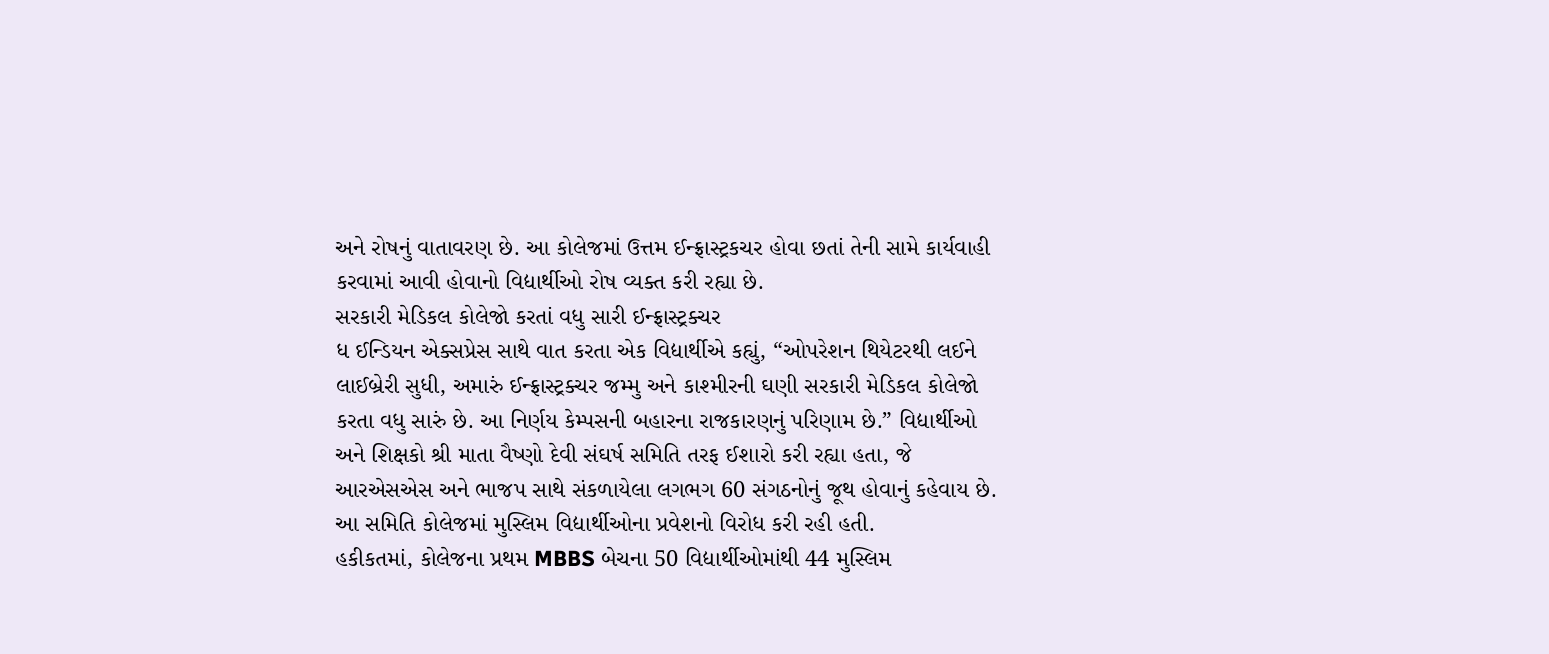અને રોષનું વાતાવરણ છે. આ કોલેજમાં ઉત્તમ ઈન્ફ્રાસ્ટ્રકચર હોવા છતાં તેની સામે કાર્યવાહી કરવામાં આવી હોવાનો વિદ્યાર્થીઓ રોષ વ્યક્ત કરી રહ્યા છે.
સરકારી મેડિકલ કોલેજો કરતાં વધુ સારી ઈન્ફ્રાસ્ટ્રક્ચર
ધ ઈન્ડિયન એક્સપ્રેસ સાથે વાત કરતા એક વિદ્યાર્થીએ કહ્યું, “ઓપરેશન થિયેટરથી લઈને લાઈબ્રેરી સુધી, અમારું ઈન્ફ્રાસ્ટ્રક્ચર જમ્મુ અને કાશ્મીરની ઘણી સરકારી મેડિકલ કોલેજો કરતા વધુ સારું છે. આ નિર્ણય કેમ્પસની બહારના રાજકારણનું પરિણામ છે.” વિદ્યાર્થીઓ અને શિક્ષકો શ્રી માતા વૈષ્ણો દેવી સંઘર્ષ સમિતિ તરફ ઈશારો કરી રહ્યા હતા, જે આરએસએસ અને ભાજપ સાથે સંકળાયેલા લગભગ 60 સંગઠનોનું જૂથ હોવાનું કહેવાય છે. આ સમિતિ કોલેજમાં મુસ્લિમ વિદ્યાર્થીઓના પ્રવેશનો વિરોધ કરી રહી હતી.
હકીકતમાં, કોલેજના પ્રથમ MBBS બેચના 50 વિદ્યાર્થીઓમાંથી 44 મુસ્લિમ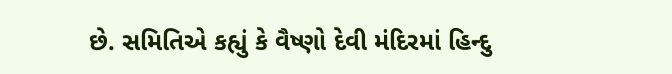છે. સમિતિએ કહ્યું કે વૈષ્ણો દેવી મંદિરમાં હિન્દુ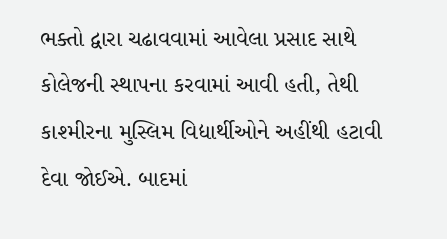ભક્તો દ્વારા ચઢાવવામાં આવેલા પ્રસાદ સાથે કોલેજની સ્થાપના કરવામાં આવી હતી, તેથી કાશ્મીરના મુસ્લિમ વિદ્યાર્થીઓને અહીંથી હટાવી દેવા જોઈએ. બાદમાં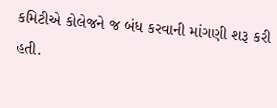કમિટીએ કોલેજને જ બંધ કરવાની માંગણી શરૂ કરી હતી.